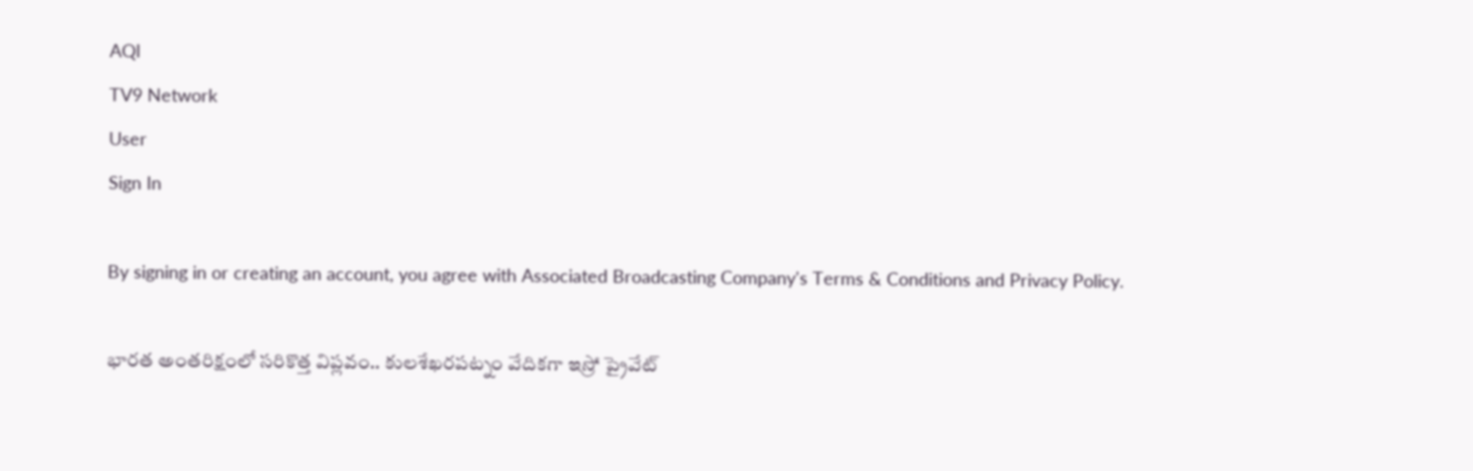AQI
TV9 Network
User
Sign In

By signing in or creating an account, you agree with Associated Broadcasting Company's Terms & Conditions and Privacy Policy.

భారత అంతరిక్షంలో సరికొత్త విప్లవం.. కులశేఖరపట్నం వేదికగా ఇస్రో ప్రైవేట్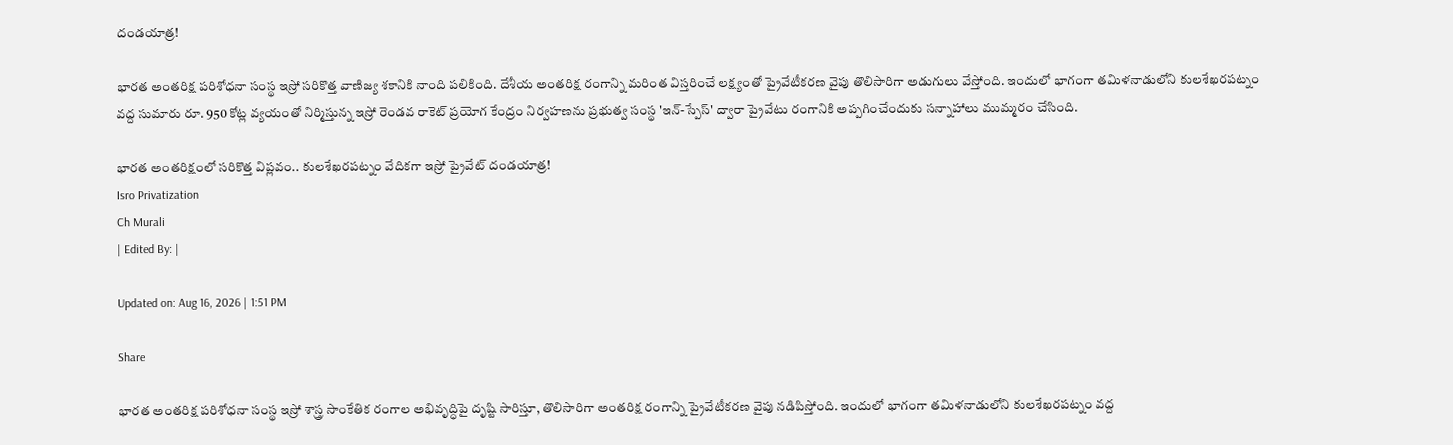దండయాత్ర!

భారత అంతరిక్ష పరిశోధనా సంస్థ ఇస్రో సరికొత్త వాణిజ్య శకానికి నాంది పలికింది. దేశీయ అంతరిక్ష రంగాన్ని మరింత విస్తరించే లక్ష్యంతో ప్రైవేటీకరణ వైపు తొలిసారిగా అడుగులు వేస్తోంది. ఇందులో భాగంగా తమిళనాడులోని కులశేఖరపట్నం వద్ద సుమారు రూ. 950 కోట్ల వ్యయంతో నిర్మిస్తున్న ఇస్రో రెండవ రాకెట్ ప్రయోగ కేంద్రం నిర్వహణను ప్రభుత్వ సంస్థ 'ఇన్-స్పేస్' ద్వారా ప్రైవేటు రంగానికి అప్పగించేందుకు సన్నాహాలు ముమ్మరం చేసింది.

భారత అంతరిక్షంలో సరికొత్త విప్లవం.. కులశేఖరపట్నం వేదికగా ఇస్రో ప్రైవేట్ దండయాత్ర!
Isro Privatization
Ch Murali
| Edited By: |

Updated on: Aug 16, 2026 | 1:51 PM

Share

భారత అంతరిక్ష పరిశోధనా సంస్థ ఇస్రో శాస్త్ర సాంకేతిక రంగాల అభివృద్ధిపై దృష్టి సారిస్తూ, తొలిసారిగా అంతరిక్ష రంగాన్ని ప్రైవేటీకరణ వైపు నడిపిస్తోంది. ఇందులో భాగంగా తమిళనాడులోని కులశేఖరపట్నం వద్ద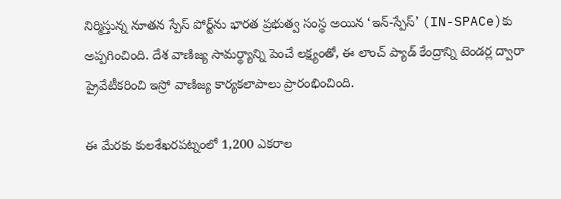నిర్మిస్తున్న నూతన స్పేస్ పోర్ట్‌ను భారత ప్రభుత్వ సంస్థ అయిన ‘ఇన్-స్పేస్’ (IN-SPACe)కు అప్పగించింది. దేశ వాణిజ్య సామర్థ్యాన్ని పెంచే లక్ష్యంతో, ఈ లాంచ్ ప్యాడ్ కేంద్రాన్ని టెండర్ల ద్వారా ప్రైవేటీకరించి ఇస్రో వాణిజ్య కార్యకలాపాలు ప్రారంభించింది.

ఈ మేరకు కులశేఖరపట్నంలో 1,200 ఎకరాల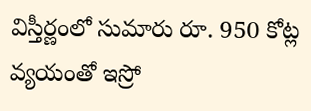విస్తీర్ణంలో సుమారు రూ. 950 కోట్ల వ్యయంతో ఇస్రో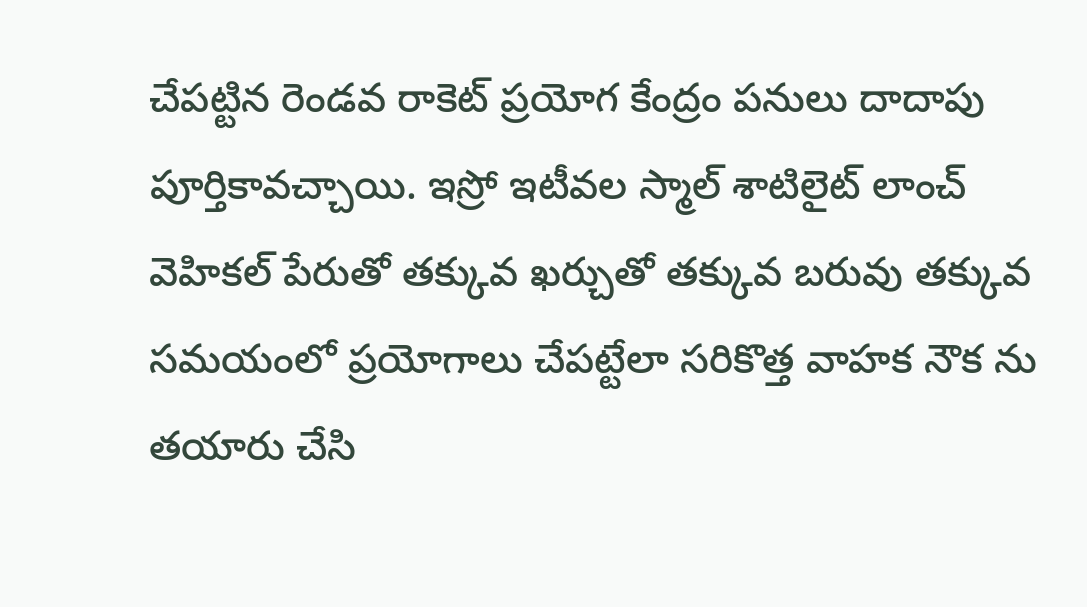చేపట్టిన రెండవ రాకెట్ ప్రయోగ కేంద్రం పనులు దాదాపు పూర్తికావచ్చాయి. ఇస్రో ఇటీవల స్మాల్ శాటిలైట్ లాంచ్ వెహికల్ పేరుతో తక్కువ ఖర్చుతో తక్కువ బరువు తక్కువ సమయంలో ప్రయోగాలు చేపట్టేలా సరికొత్త వాహక నౌక ను తయారు చేసి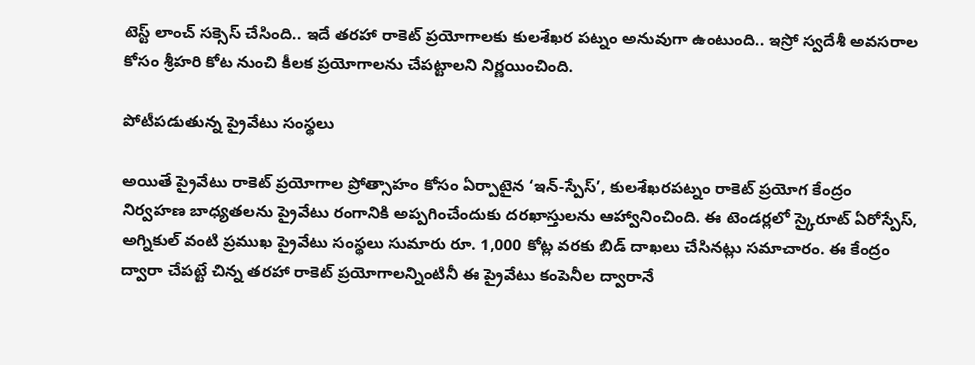టెస్ట్ లాంచ్ సక్సెస్ చేసింది.. ఇదే తరహా రాకెట్ ప్రయోగాలకు కులశేఖర పట్నం అనువుగా ఉంటుంది.. ఇస్రో స్వదేశీ అవసరాల కోసం శ్రీహరి కోట నుంచి కీలక ప్రయోగాలను చేపట్టాలని నిర్ణయించింది.

పోటీపడుతున్న ప్రైవేటు సంస్థలు

అయితే ప్రైవేటు రాకెట్ ప్రయోగాల ప్రోత్సాహం కోసం ఏర్పాటైన ‘ఇన్-స్పేస్’, కులశేఖరపట్నం రాకెట్ ప్రయోగ కేంద్రం నిర్వహణ బాధ్యతలను ప్రైవేటు రంగానికి అప్పగించేందుకు దరఖాస్తులను ఆహ్వానించింది. ఈ టెండర్లలో స్కైరూట్ ఏరోస్పేస్, అగ్నికుల్ వంటి ప్రముఖ ప్రైవేటు సంస్థలు సుమారు రూ. 1,000 కోట్ల వరకు బిడ్ దాఖలు చేసినట్లు సమాచారం. ఈ కేంద్రం ద్వారా చేపట్టే చిన్న తరహా రాకెట్ ప్రయోగాలన్నింటినీ ఈ ప్రైవేటు కంపెనీల ద్వారానే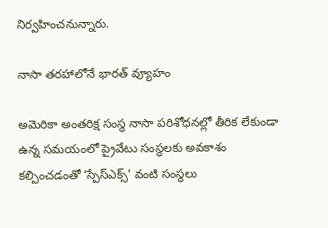నిర్వహించనున్నారు.

నాసా తరహాలోనే భారత్ వ్యూహం

అమెరికా అంతరిక్ష సంస్థ నాసా పరిశోధనల్లో తీరిక లేకుండా ఉన్న సమయంలో ప్రైవేటు సంస్థలకు అవకాశం కల్పించడంతో ‘స్పేస్ఎక్స్’ వంటి సంస్థలు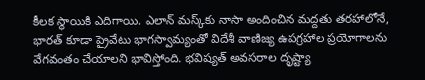కీలక స్థాయికి ఎదిగాయి. ఎలాన్ మస్క్‌కు నాసా అందించిన మద్దతు తరహాలోనే, భారత్ కూడా ప్రైవేటు భాగస్వామ్యంతో విదేశీ వాణిజ్య ఉపగ్రహాల ప్రయోగాలను వేగవంతం చేయాలని భావిస్తోంది. భవిష్యత్ అవసరాల దృష్ట్యా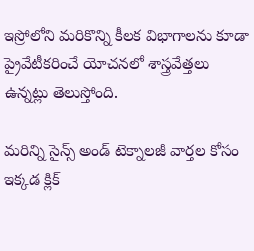ఇస్రోలోని మరికొన్ని కీలక విభాగాలను కూడా ప్రైవేటీకరించే యోచనలో శాస్త్రవేత్తలు ఉన్నట్లు తెలుస్తోంది.

మరిన్ని సైన్స్ అండ్ టెక్నాలజీ వార్తల కోసం ఇక్కడ క్లిక్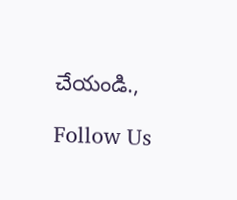చేయండి.,

Follow Us